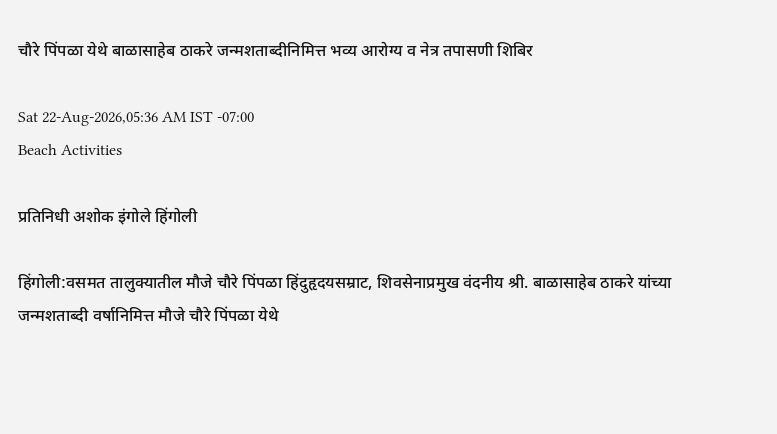चौरे पिंपळा येथे बाळासाहेब ठाकरे जन्मशताब्दीनिमित्त भव्य आरोग्य व नेत्र तपासणी शिबिर

Sat 22-Aug-2026,05:36 AM IST -07:00
Beach Activities

प्रतिनिधी अशोक इंगोले हिंगोली

हिंगोली:वसमत तालुक्यातील मौजे चौरे पिंपळा हिंदुहृदयसम्राट, शिवसेनाप्रमुख वंदनीय श्री. बाळासाहेब ठाकरे यांच्या जन्मशताब्दी वर्षानिमित्त मौजे चौरे पिंपळा येथे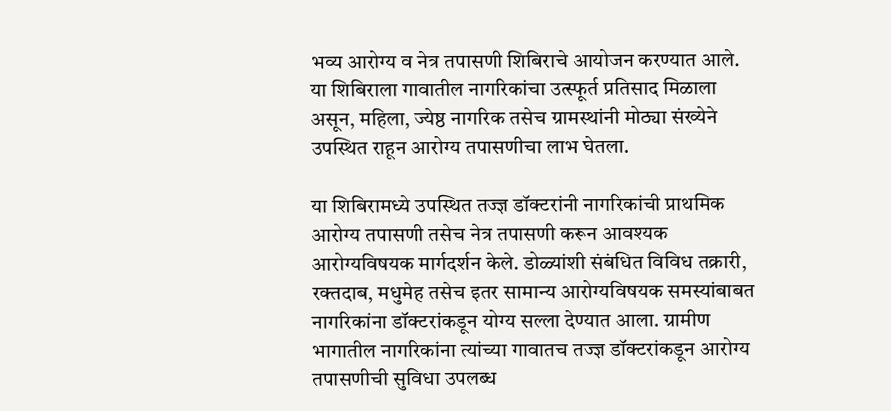भव्य आरोग्य व नेत्र तपासणी शिबिराचे आयोजन करण्यात आले. या शिबिराला गावातील नागरिकांचा उत्स्फूर्त प्रतिसाद मिळाला असून, महिला, ज्येष्ठ नागरिक तसेच ग्रामस्थांनी मोठ्या संख्येने उपस्थित राहून आरोग्य तपासणीचा लाभ घेतला.

या शिबिरामध्ये उपस्थित तज्ज्ञ डॉक्टरांनी नागरिकांची प्राथमिक आरोग्य तपासणी तसेच नेत्र तपासणी करून आवश्यक आरोग्यविषयक मार्गदर्शन केले. डोळ्यांशी संबंधित विविध तक्रारी, रक्तदाब, मधुमेह तसेच इतर सामान्य आरोग्यविषयक समस्यांबाबत नागरिकांना डॉक्टरांकडून योग्य सल्ला देण्यात आला. ग्रामीण भागातील नागरिकांना त्यांच्या गावातच तज्ज्ञ डॉक्टरांकडून आरोग्य तपासणीची सुविधा उपलब्ध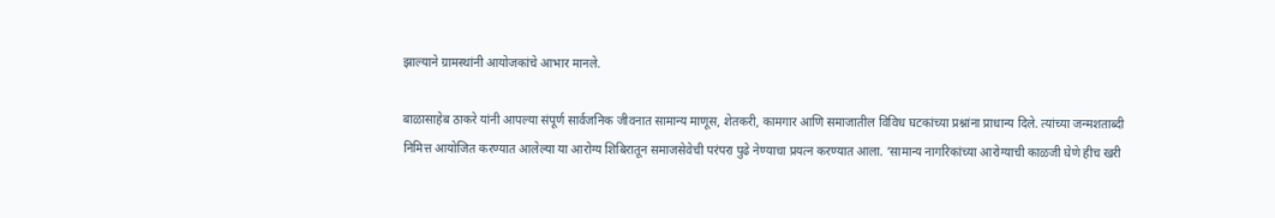झाल्याने ग्रामस्थांनी आयोजकांचे आभार मानले.

बाळासाहेब ठाकरे यांनी आपल्या संपूर्ण सार्वजनिक जीवनात सामान्य माणूस, शेतकरी, कामगार आणि समाजातील विविध घटकांच्या प्रश्नांना प्राधान्य दिले. त्यांच्या जन्मशताब्दी निमित्त आयोजित करण्यात आलेल्या या आरोग्य शिबिरातून समाजसेवेची परंपरा पुढे नेण्याचा प्रयत्न करण्यात आला. ‘सामान्य नागरिकांच्या आरोग्याची काळजी घेणे हीच खरी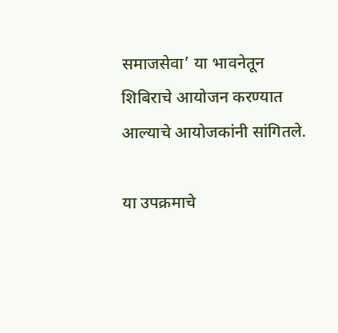समाजसेवा’ या भावनेतून शिबिराचे आयोजन करण्यात आल्याचे आयोजकांनी सांगितले.

या उपक्रमाचे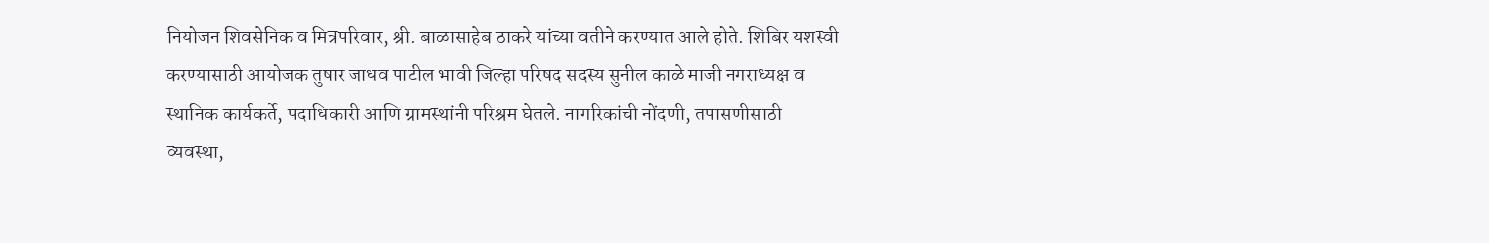नियोजन शिवसेनिक व मित्रपरिवार, श्री. बाळासाहेब ठाकरे यांच्या वतीने करण्यात आले होते. शिबिर यशस्वी करण्यासाठी आयोजक तुषार जाधव पाटील भावी जिल्हा परिषद सदस्य सुनील काळे माजी नगराध्यक्ष व स्थानिक कार्यकर्ते, पदाधिकारी आणि ग्रामस्थांनी परिश्रम घेतले. नागरिकांची नोंदणी, तपासणीसाठी व्यवस्था,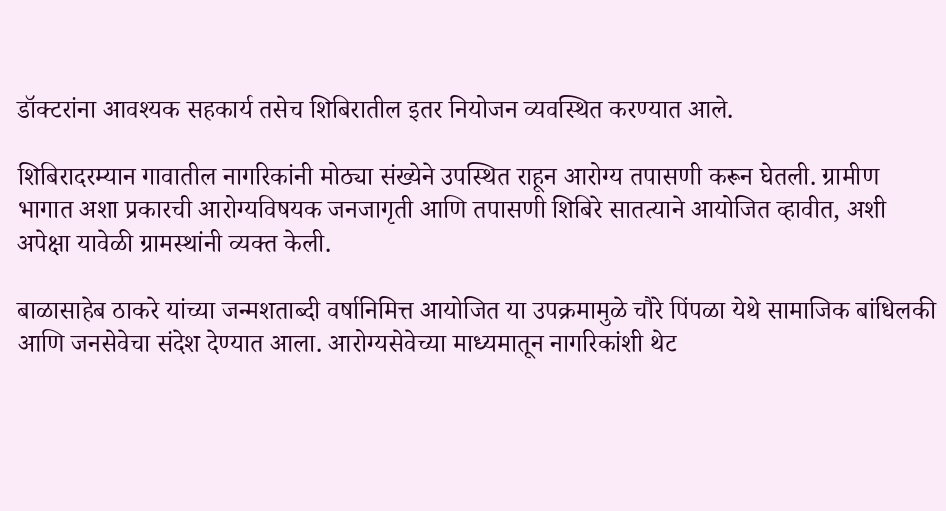डॉक्टरांना आवश्यक सहकार्य तसेच शिबिरातील इतर नियोजन व्यवस्थित करण्यात आले.

शिबिरादरम्यान गावातील नागरिकांनी मोठ्या संख्येने उपस्थित राहून आरोग्य तपासणी करून घेतली. ग्रामीण भागात अशा प्रकारची आरोग्यविषयक जनजागृती आणि तपासणी शिबिरे सातत्याने आयोजित व्हावीत, अशी अपेक्षा यावेळी ग्रामस्थांनी व्यक्त केली.

बाळासाहेब ठाकरे यांच्या जन्मशताब्दी वर्षानिमित्त आयोजित या उपक्रमामुळे चौरे पिंपळा येथे सामाजिक बांधिलकी आणि जनसेवेचा संदेश देण्यात आला. आरोग्यसेवेच्या माध्यमातून नागरिकांशी थेट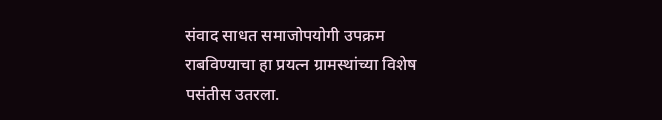संवाद साधत समाजोपयोगी उपक्रम राबविण्याचा हा प्रयत्न ग्रामस्थांच्या विशेष पसंतीस उतरला.